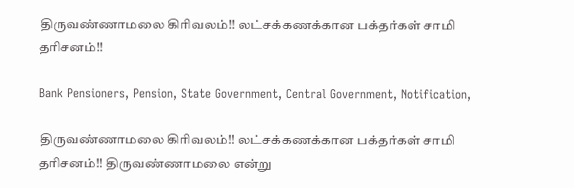திருவண்ணாமலை கிரிவலம்!! லட்சக்கணக்கான பக்தர்கள் சாமி தரிசனம்!!

Bank Pensioners, Pension, State Government, Central Government, Notification,

திருவண்ணாமலை கிரிவலம்!! லட்சக்கணக்கான பக்தர்கள் சாமி தரிசனம்!! திருவண்ணாமலை என்று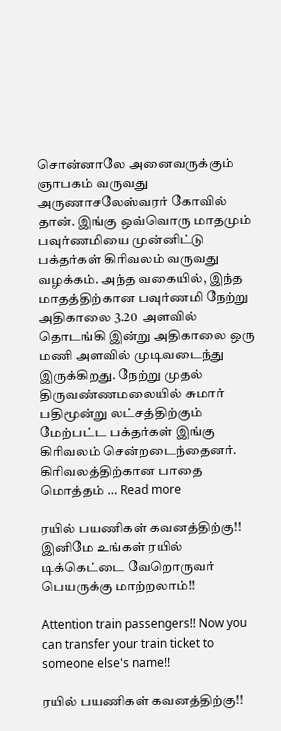சொன்னாலே அனைவருக்கும் ஞாபகம் வருவது அருணாசலேஸ்வரர் கோவில் தான். இங்கு ஒவ்வொரு மாதமும் பவுர்ணமியை முன்னிட்டு பக்தர்கள் கிரிவலம் வருவது வழக்கம். அந்த வகையில், இந்த மாதத்திற்கான பவுர்ணமி நேற்று அதிகாலை 3.20  அளவில் தொடங்கி இன்று அதிகாலை ஒரு மணி அளவில் முடிவடைந்து இருக்கிறது. நேற்று முதல் திருவண்ணமலையில் சுமார் பதிமூன்று லட்சத்திற்கும் மேற்பட்ட பக்தர்கள் இங்கு கிரிவலம் சென்றடைந்தைனர். கிரிவலத்திற்கான பாதை மொத்தம் … Read more

ரயில் பயணிகள் கவனத்திற்கு!! இனிமே உங்கள் ரயில் டிக்கெட்டை வேறொருவர் பெயருக்கு மாற்றலாம்!!

Attention train passengers!! Now you can transfer your train ticket to someone else's name!!

ரயில் பயணிகள் கவனத்திற்கு!!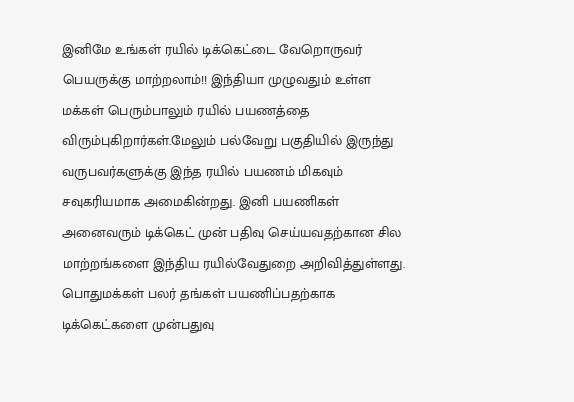இனிமே உங்கள் ரயில் டிக்கெட்டை வேறொருவர் பெயருக்கு மாற்றலாம்!! இந்தியா முழுவதும் உள்ள மக்கள் பெரும்பாலும் ரயில் பயணத்தை விரும்புகிறார்கள்.மேலும் பல்வேறு பகுதியில் இருந்து வருபவர்களுக்கு இந்த ரயில் பயணம் மிகவும் சவுகரியமாக அமைகின்றது. இனி பயணிகள் அனைவரும் டிக்கெட் முன் பதிவு செய்யவதற்கான சில மாற்றங்களை இந்திய ரயில்வேதுறை அறிவித்துள்ளது. பொதுமக்கள் பலர் தங்கள் பயணிப்பதற்காக  டிக்கெட்களை முன்பதுவு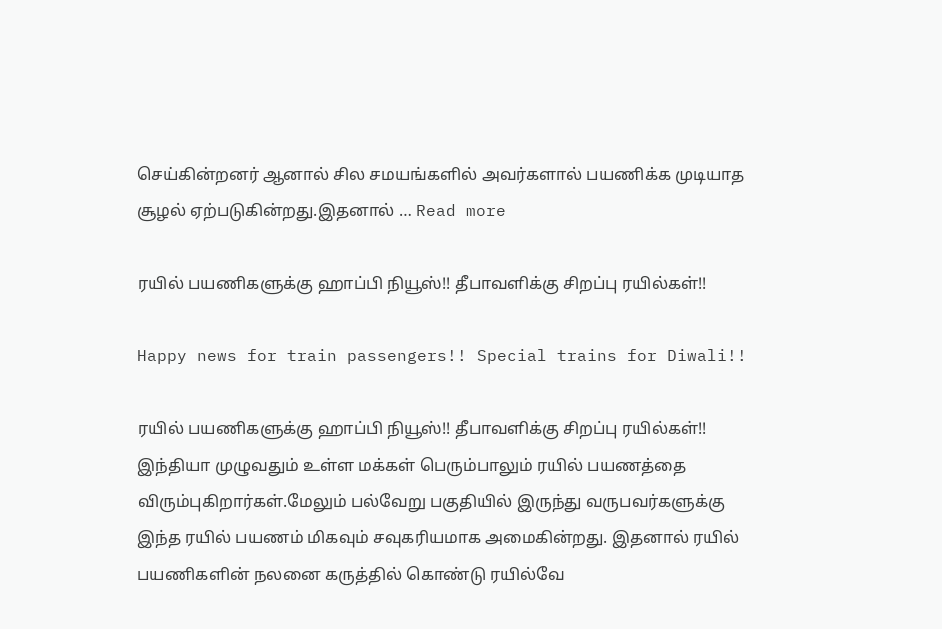செய்கின்றனர் ஆனால் சில சமயங்களில் அவர்களால் பயணிக்க முடியாத சூழல் ஏற்படுகின்றது.இதனால் … Read more

ரயில் பயணிகளுக்கு ஹாப்பி நியூஸ்!! தீபாவளிக்கு சிறப்பு ரயில்கள்!!

Happy news for train passengers!! Special trains for Diwali!!

ரயில் பயணிகளுக்கு ஹாப்பி நியூஸ்!! தீபாவளிக்கு சிறப்பு ரயில்கள்!! இந்தியா முழுவதும் உள்ள மக்கள் பெரும்பாலும் ரயில் பயணத்தை விரும்புகிறார்கள்.மேலும் பல்வேறு பகுதியில் இருந்து வருபவர்களுக்கு இந்த ரயில் பயணம் மிகவும் சவுகரியமாக அமைகின்றது. இதனால் ரயில் பயணிகளின் நலனை கருத்தில் கொண்டு ரயில்வே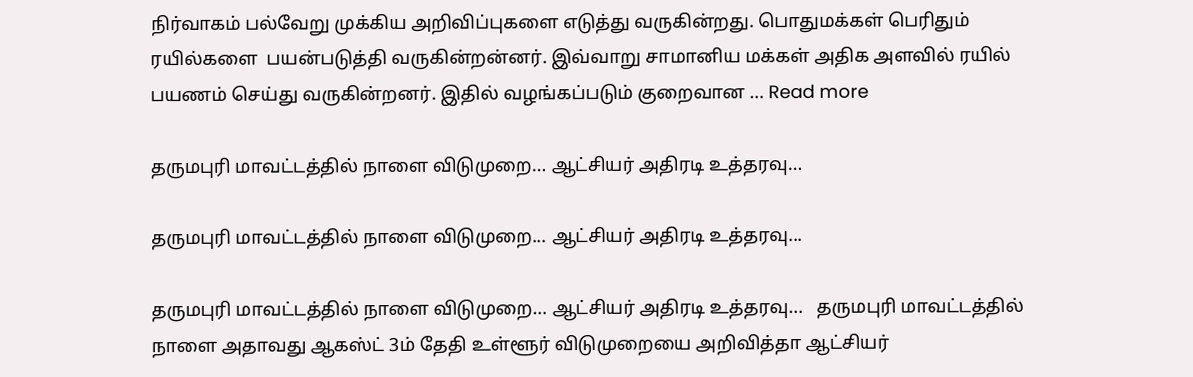நிர்வாகம் பல்வேறு முக்கிய அறிவிப்புகளை எடுத்து வருகின்றது. பொதுமக்கள் பெரிதும் ரயில்களை  பயன்படுத்தி வருகின்றன்னர். இவ்வாறு சாமானிய மக்கள் அதிக அளவில் ரயில் பயணம் செய்து வருகின்றனர். இதில் வழங்கப்படும் குறைவான … Read more

தருமபுரி மாவட்டத்தில் நாளை விடுமுறை… ஆட்சியர் அதிரடி உத்தரவு…

தருமபுரி மாவட்டத்தில் நாளை விடுமுறை... ஆட்சியர் அதிரடி உத்தரவு...

தருமபுரி மாவட்டத்தில் நாளை விடுமுறை… ஆட்சியர் அதிரடி உத்தரவு…   தருமபுரி மாவட்டத்தில் நாளை அதாவது ஆகஸ்ட் 3ம் தேதி உள்ளூர் விடுமுறையை அறிவித்தா ஆட்சியர்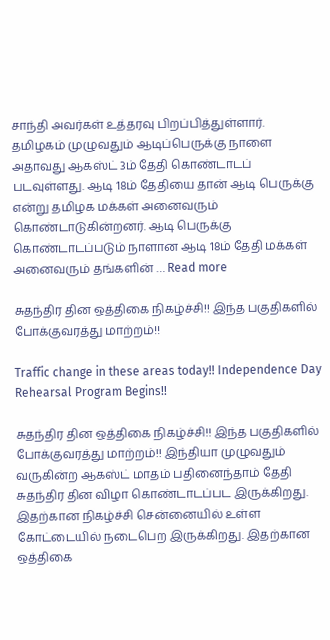சாந்தி அவர்கள் உத்தரவு பிறப்பித்துள்ளார்.   தமிழகம் முழுவதும் ஆடிப்பெருக்கு நாளை அதாவது ஆகஸ்ட் 3ம் தேதி கொண்டாடப் படவுள்ளது. ஆடி 18ம் தேதியை தான் ஆடி பெருக்கு என்று தமிழக மக்கள் அனைவரும் கொண்டாடுகின்றனர். ஆடி பெருக்கு கொண்டாடப்படும் நாளான ஆடி 18ம் தேதி மக்கள் அனைவரும் தங்களின் … Read more

சுதந்திர தின ஒத்திகை நிகழ்ச்சி!! இந்த பகுதிகளில் போக்குவரத்து மாற்றம்!!

Traffic change in these areas today!! Independence Day Rehearsal Program Begins!!

சுதந்திர தின ஒத்திகை நிகழ்ச்சி!! இந்த பகுதிகளில் போக்குவரத்து மாற்றம்!! இந்தியா முழுவதும் வருகின்ற ஆகஸ்ட் மாதம் பதினைந்தாம் தேதி சுதந்திர தின விழா கொண்டாடப்பட இருக்கிறது. இதற்கான நிகழ்ச்சி சென்னையில் உள்ள கோட்டையில் நடைபெற இருக்கிறது. இதற்கான ஒத்திகை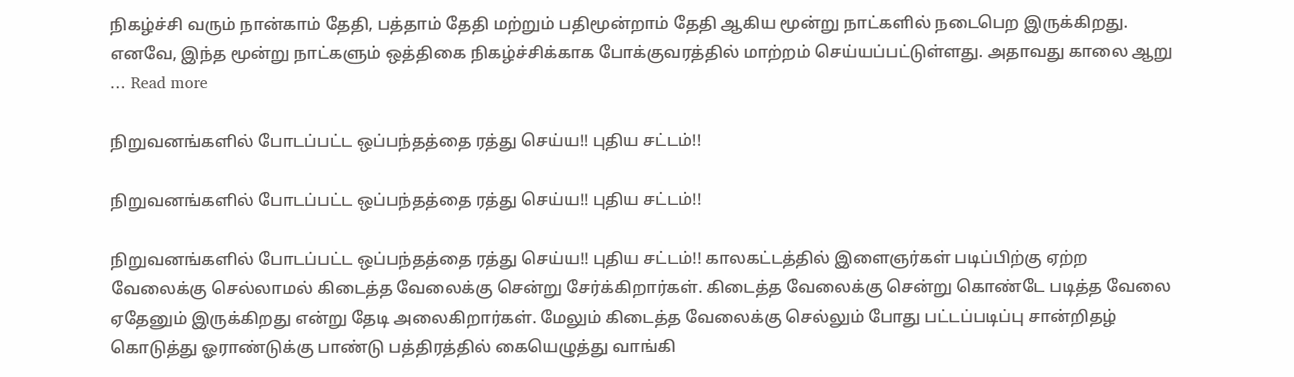நிகழ்ச்சி வரும் நான்காம் தேதி, பத்தாம் தேதி மற்றும் பதிமூன்றாம் தேதி ஆகிய மூன்று நாட்களில் நடைபெற இருக்கிறது. எனவே, இந்த மூன்று நாட்களும் ஒத்திகை நிகழ்ச்சிக்காக போக்குவரத்தில் மாற்றம் செய்யப்பட்டுள்ளது. அதாவது காலை ஆறு … Read more

நிறுவனங்களில் போடப்பட்ட ஒப்பந்தத்தை ரத்து செய்ய!! புதிய சட்டம்!!

நிறுவனங்களில் போடப்பட்ட ஒப்பந்தத்தை ரத்து செய்ய!! புதிய சட்டம்!!

நிறுவனங்களில் போடப்பட்ட ஒப்பந்தத்தை ரத்து செய்ய!! புதிய சட்டம்!! காலகட்டத்தில் இளைஞர்கள் படிப்பிற்கு ஏற்ற வேலைக்கு செல்லாமல் கிடைத்த வேலைக்கு சென்று சேர்க்கிறார்கள். கிடைத்த வேலைக்கு சென்று கொண்டே படித்த வேலை ஏதேனும் இருக்கிறது என்று தேடி அலைகிறார்கள். மேலும் கிடைத்த வேலைக்கு செல்லும் போது பட்டப்படிப்பு சான்றிதழ் கொடுத்து ஓராண்டுக்கு பாண்டு பத்திரத்தில் கையெழுத்து வாங்கி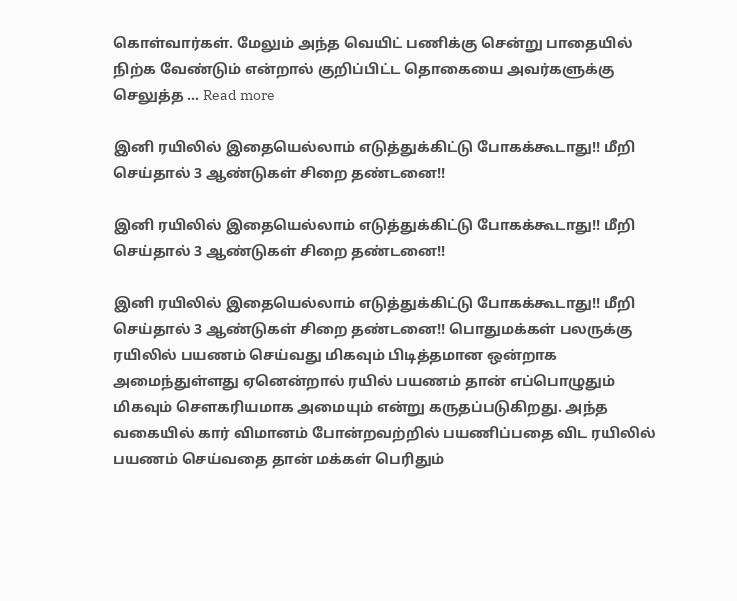கொள்வார்கள். மேலும் அந்த வெயிட் பணிக்கு சென்று பாதையில் நிற்க வேண்டும் என்றால் குறிப்பிட்ட தொகையை அவர்களுக்கு செலுத்த … Read more

இனி ரயிலில் இதையெல்லாம் எடுத்துக்கிட்டு போகக்கூடாது!! மீறி செய்தால் 3 ஆண்டுகள் சிறை தண்டனை!!

இனி ரயிலில் இதையெல்லாம் எடுத்துக்கிட்டு போகக்கூடாது!! மீறி செய்தால் 3 ஆண்டுகள் சிறை தண்டனை!!

இனி ரயிலில் இதையெல்லாம் எடுத்துக்கிட்டு போகக்கூடாது!! மீறி செய்தால் 3 ஆண்டுகள் சிறை தண்டனை!! பொதுமக்கள் பலருக்கு ரயிலில் பயணம் செய்வது மிகவும் பிடித்தமான ஒன்றாக அமைந்துள்ளது ஏனென்றால் ரயில் பயணம் தான் எப்பொழுதும் மிகவும் சௌகரியமாக அமையும் என்று கருதப்படுகிறது. அந்த வகையில் கார் விமானம் போன்றவற்றில் பயணிப்பதை விட ரயிலில் பயணம் செய்வதை தான் மக்கள் பெரிதும்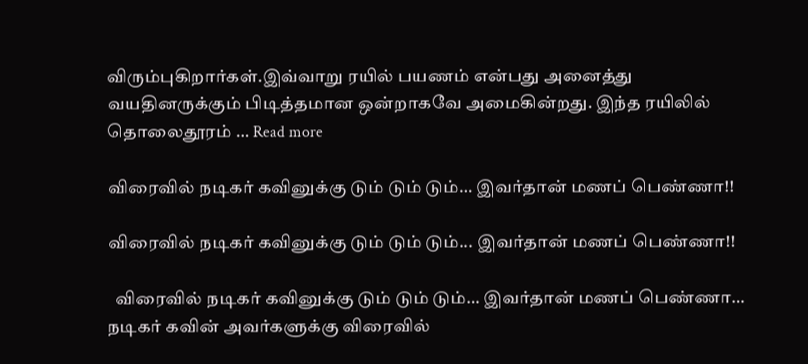விரும்புகிறார்கள்.இவ்வாறு ரயில் பயணம் என்பது அனைத்து வயதினருக்கும் பிடித்தமான ஒன்றாகவே அமைகின்றது. இந்த ரயிலில் தொலைதூரம் … Read more

விரைவில் நடிகர் கவினுக்கு டும் டும் டும்… இவர்தான் மணப் பெண்ணா!!

விரைவில் நடிகர் கவினுக்கு டும் டும் டும்... இவர்தான் மணப் பெண்ணா!!

  விரைவில் நடிகர் கவினுக்கு டும் டும் டும்… இவர்தான் மணப் பெண்ணா…   நடிகர் கவின் அவர்களுக்கு விரைவில்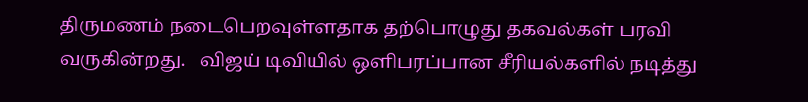திருமணம் நடைபெறவுள்ளதாக தற்பொழுது தகவல்கள் பரவி வருகின்றது.   விஜய் டிவியில் ஒளிபரப்பான சீரியல்களில் நடித்து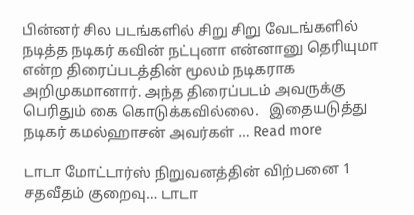பின்னர் சில படங்களில் சிறு சிறு வேடங்களில் நடித்த நடிகர் கவின் நட்புனா என்னானு தெரியுமா என்ற திரைப்படத்தின் மூலம் நடிகராக அறிமுகமானார். அந்த திரைப்படம் அவருக்கு பெரிதும் கை கொடுக்கவில்லை.   இதையடுத்து நடிகர் கமல்ஹாசன் அவர்கள் … Read more

டாடா மோட்டார்ஸ் நிறுவனத்தின் விற்பனை 1 சதவீதம் குறைவு… டாடா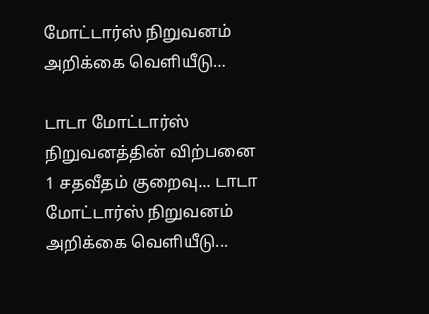மோட்டார்ஸ் நிறுவனம் அறிக்கை வெளியீடு…

டாடா மோட்டார்ஸ் நிறுவனத்தின் விற்பனை 1 சதவீதம் குறைவு... டாடா மோட்டார்ஸ் நிறுவனம் அறிக்கை வெளியீடு...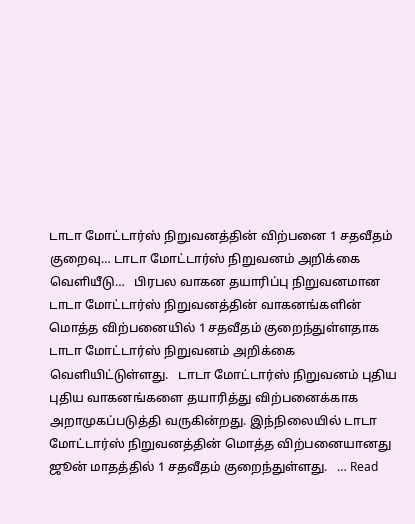டாடா மோட்டார்ஸ் நிறுவனத்தின் விற்பனை 1 சதவீதம் குறைவு… டாடா மோட்டார்ஸ் நிறுவனம் அறிக்கை வெளியீடு…   பிரபல வாகன தயாரிப்பு நிறுவனமான டாடா மோட்டார்ஸ் நிறுவனத்தின் வாகனங்களின் மொத்த விற்பனையில் 1 சதவீதம் குறைந்துள்ளதாக டாடா மோட்டார்ஸ் நிறுவனம் அறிக்கை வெளியிட்டுள்ளது.   டாடா மோட்டார்ஸ் நிறுவனம் புதிய புதிய வாகனங்களை தயாரித்து விற்பனைக்காக அறாமுகப்படுத்தி வருகின்றது. இந்நிலையில் டாடா மோட்டார்ஸ் நிறுவனத்தின் மொத்த விற்பனையானது ஜூன் மாதத்தில் 1 சதவீதம் குறைந்துள்ளது.   … Read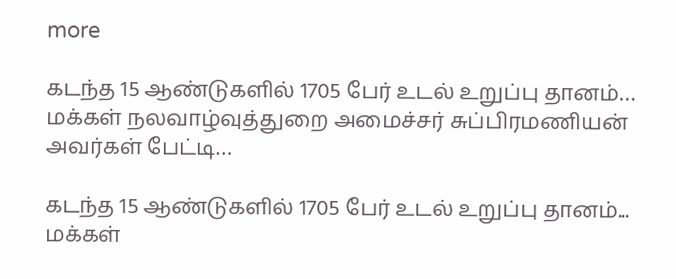more

கடந்த 15 ஆண்டுகளில் 1705 பேர் உடல் உறுப்பு தானம்… மக்கள் நலவாழ்வுத்துறை அமைச்சர் சுப்பிரமணியன் அவர்கள் பேட்டி…

கடந்த 15 ஆண்டுகளில் 1705 பேர் உடல் உறுப்பு தானம்... மக்கள்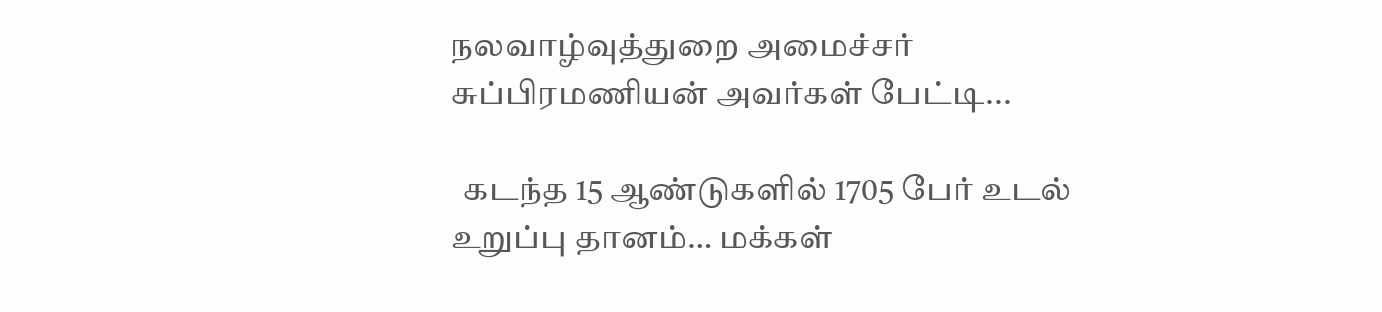நலவாழ்வுத்துறை அமைச்சர் சுப்பிரமணியன் அவர்கள் பேட்டி...

  கடந்த 15 ஆண்டுகளில் 1705 பேர் உடல் உறுப்பு தானம்… மக்கள்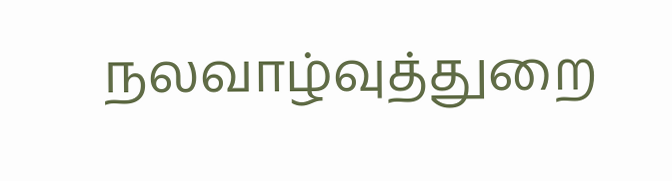நலவாழ்வுத்துறை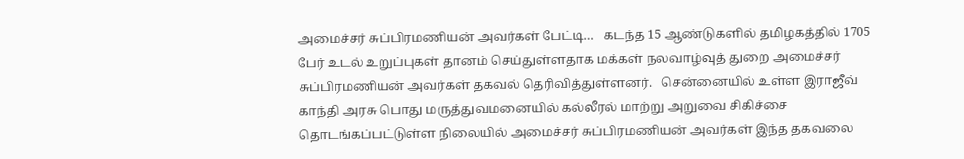அமைச்சர் சுப்பிரமணியன் அவர்கள் பேட்டி…   கடந்த 15 ஆண்டுகளில் தமிழகத்தில் 1705 பேர் உடல் உறுப்புகள் தானம் செய்துள்ளதாக மக்கள் நலவாழ்வுத் துறை அமைச்சர் சுப்பிரமணியன் அவர்கள் தகவல் தெரிவித்துள்ளனர்.   சென்னையில் உள்ள இராஜீவ் காந்தி அரசு பொது மருத்துவமனையில் கல்லீரல் மாற்று அறுவை சிகிச்சை தொடங்கப்பட்டுள்ள நிலையில் அமைச்சர் சுப்பிரமணியன் அவர்கள் இந்த தகவலை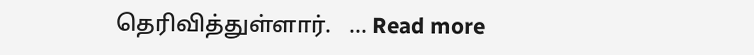தெரிவித்துள்ளார்.   … Read more